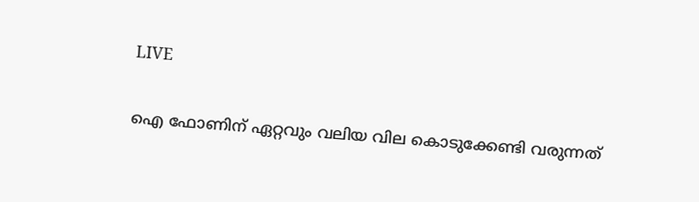LIVE

ഐ ഫോണിന് ഏറ്റവും വലിയ വില കൊടുക്കേണ്ടി വരുന്നത്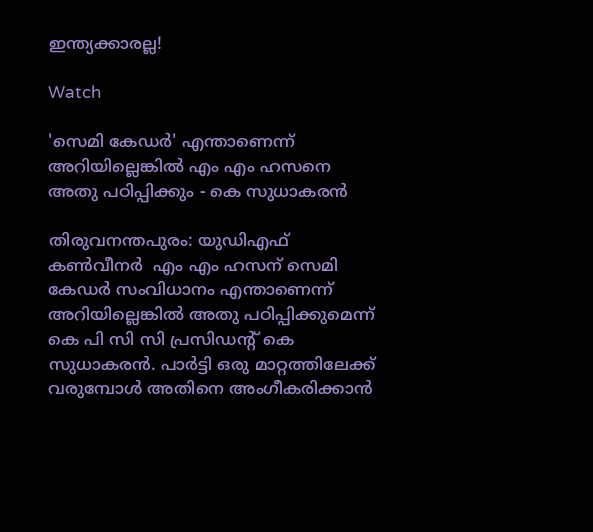ഇന്ത്യക്കാരല്ല!

Watch

'സെമി കേഡര്‍' എന്താണെന്ന് അറിയില്ലെങ്കില്‍ എം എം ഹസനെ അതു പഠിപ്പിക്കും - കെ സുധാകരന്‍

തിരുവനന്തപുരം: യുഡിഎഫ് കൺവീനർ  എം എം ഹസന് സെമി കേഡര്‍ സംവിധാനം എന്താണെന്ന് അറിയില്ലെങ്കില്‍ അതു പഠിപ്പിക്കുമെന്ന് കെ പി സി സി പ്രസിഡന്‍റ് കെ സുധാകരന്‍. പാര്‍ട്ടി ഒരു മാറ്റത്തിലേക്ക് വരുമ്പോള്‍ അതിനെ അംഗീകരിക്കാന്‍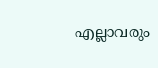എല്ലാവരും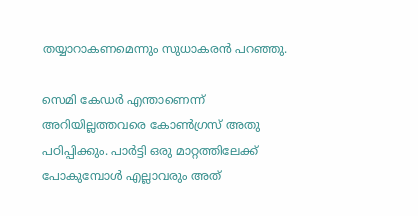തയ്യാറാകണമെന്നും സുധാകരന്‍ പറഞ്ഞു.

സെമി കേഡര്‍ എന്താണെന്ന് അറിയില്ലത്തവരെ കോണ്‍ഗ്രസ് അതു പഠിപ്പിക്കും. പാര്‍ട്ടി ഒരു മാറ്റത്തിലേക്ക് പോകുമ്പോള്‍ എല്ലാവരും അത്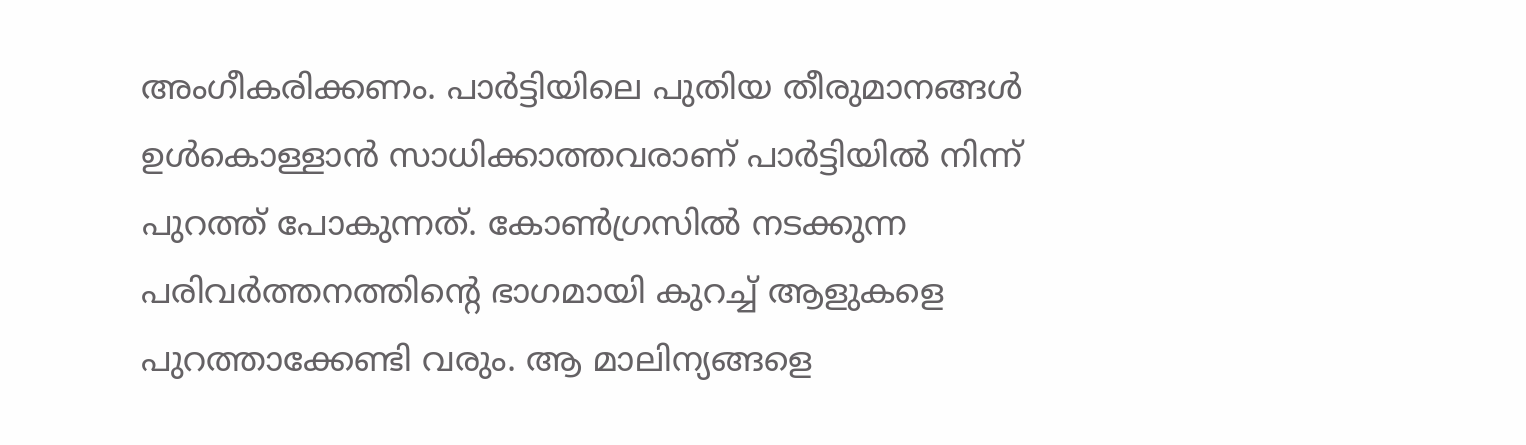അംഗീകരിക്കണം. പാര്‍ട്ടിയിലെ പുതിയ തീരുമാനങ്ങള്‍  ഉള്‍കൊള്ളാന്‍ സാധിക്കാത്തവരാണ് പാര്‍ട്ടിയില്‍ നിന്ന് പുറത്ത് പോകുന്നത്. കോണ്‍ഗ്രസില്‍ നടക്കുന്ന പരിവര്‍ത്തനത്തിന്‍റെ ഭാഗമായി കുറച്ച് ആളുകളെ പുറത്താക്കേണ്ടി വരും. ആ മാലിന്യങ്ങളെ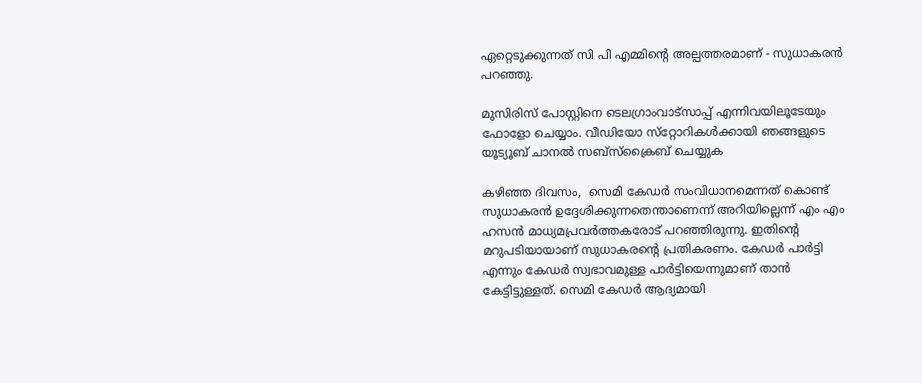ഏറ്റെടുക്കുന്നത് സി പി എമ്മിന്‍റെ അല്പത്തരമാണ് - സുധാകരന്‍ പറഞ്ഞു.

മുസിരിസ് പോസ്റ്റിനെ ടെലഗ്രാംവാട്‌സാപ്പ് എന്നിവയിലൂടേയും  ഫോളോ ചെയ്യാം. വീഡിയോ സ്‌റ്റോറികള്‍ക്കായി ഞങ്ങളുടെ യൂട്യൂബ് ചാനല്‍ സബ്‌സ്‌ക്രൈബ് ചെയ്യുക

കഴിഞ്ഞ ദിവസം,  സെമി കേഡര്‍ സംവിധാനമെന്നത് കൊണ്ട് സുധാകരന്‍ ഉദ്ദേശിക്കുന്നതെന്താണെന്ന് അറിയില്ലെന്ന് എം എം ഹസന്‍ മാധ്യമപ്രവര്‍ത്തകരോട് പറഞ്ഞിരുന്നു. ഇതിന്‍റെ മറുപടിയായാണ് സുധാകരന്‍റെ പ്രതികരണം. കേഡർ പാർട്ടി എന്നും കേഡർ സ്വഭാവമുള്ള പാർട്ടിയെന്നുമാണ് താൻ കേട്ടിട്ടുള്ളത്. സെമി കേഡർ ആദ്യമായി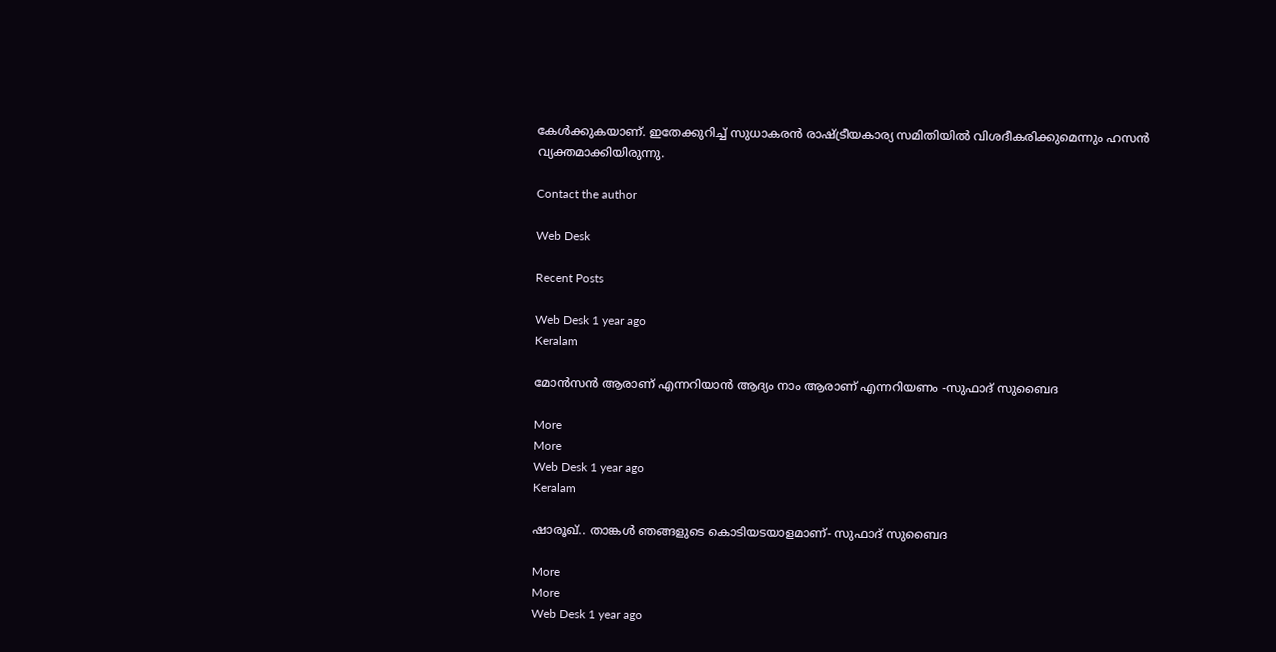കേൾക്കുകയാണ്. ഇതേക്കുറിച്ച് സുധാകരൻ രാഷ്ട്രീയകാര്യ സമിതിയിൽ വിശദീകരിക്കുമെന്നും ഹസൻ വ്യക്തമാക്കിയിരുന്നു.

Contact the author

Web Desk

Recent Posts

Web Desk 1 year ago
Keralam

മോന്‍സന്‍ ആരാണ് എന്നറിയാന്‍ ആദ്യം നാം ആരാണ് എന്നറിയണം -സുഫാദ് സുബൈദ

More
More
Web Desk 1 year ago
Keralam

ഷാരൂഖ്.. താങ്കള്‍ ഞങ്ങളുടെ കൊടിയടയാളമാണ്- സുഫാദ് സുബൈദ

More
More
Web Desk 1 year ago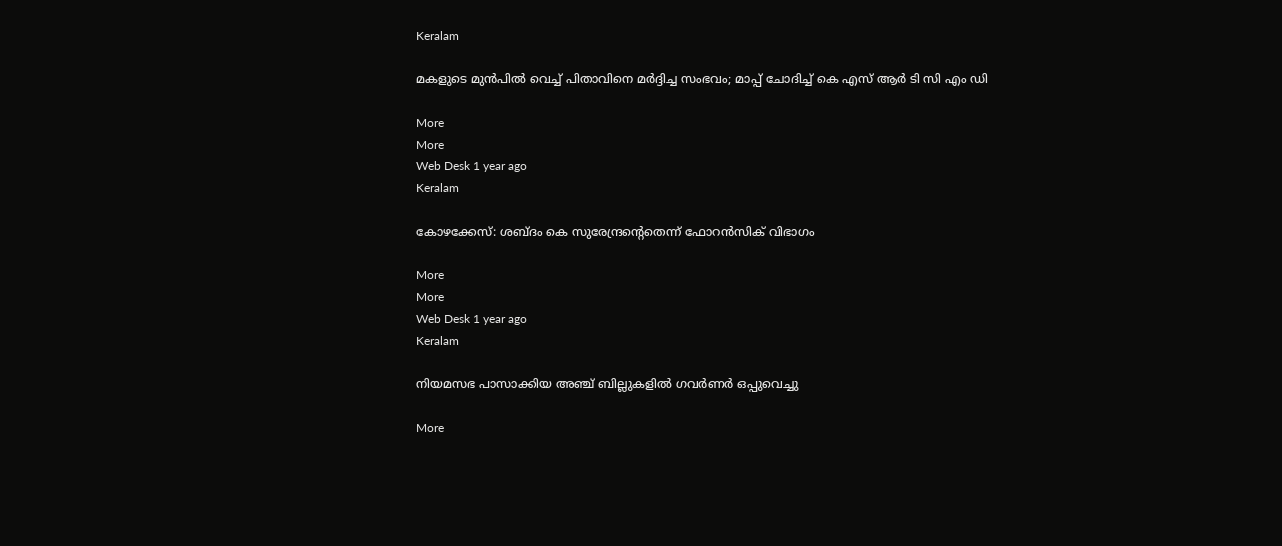Keralam

മകളുടെ മുന്‍പില്‍ വെച്ച് പിതാവിനെ മര്‍ദ്ദിച്ച സംഭവം; മാപ്പ് ചോദിച്ച് കെ എസ് ആര്‍ ടി സി എം ഡി

More
More
Web Desk 1 year ago
Keralam

കോഴക്കേസ്: ശബ്ദം കെ സുരേന്ദ്രന്‍റെതെന്ന് ഫോറന്‍സിക് വിഭാഗം

More
More
Web Desk 1 year ago
Keralam

നിയമസഭ പാസാക്കിയ അഞ്ച് ബില്ലുകളില്‍ ഗവര്‍ണര്‍ ഒപ്പുവെച്ചു

More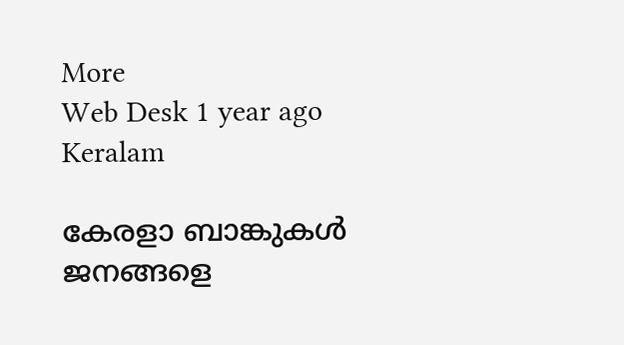More
Web Desk 1 year ago
Keralam

കേരളാ ബാങ്കുകള്‍ ജനങ്ങളെ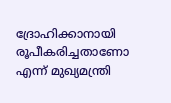ദ്രോഹിക്കാനായി രൂപീകരിച്ചതാണോ എന്ന് മുഖ്യമന്ത്രി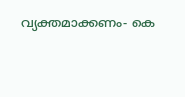വ്യക്തമാക്കണം- കെ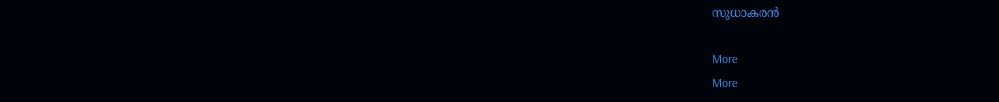സുധാകരന്‍

More
More